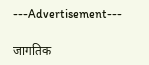---Advertisement---

जागतिक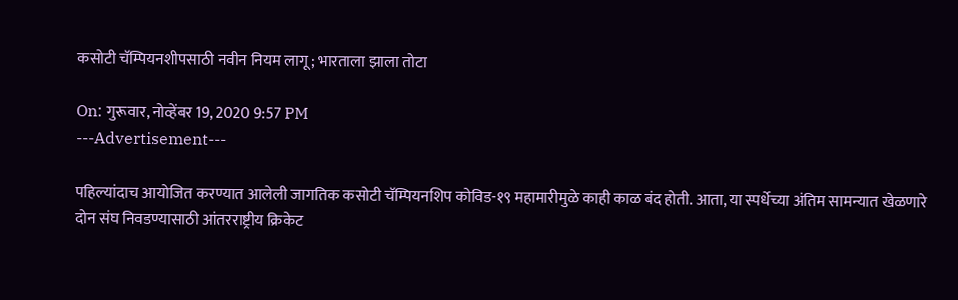कसोटी चॅम्पियनशीपसाठी नवीन नियम लागू; भारताला झाला तोटा

On: गुरूवार, नोव्हेंबर 19, 2020 9:57 PM
---Advertisement---

पहिल्यांदाच आयोजित करण्यात आलेली जागतिक कसोटी चॅम्पियनशिप कोविड-१९ महामारीमुळे काही काळ बंद होती. आता, या स्पर्धेच्या अंतिम सामन्यात खेळणारे दोन संघ निवडण्यासाठी‌ आंतरराष्ट्रीय क्रिकेट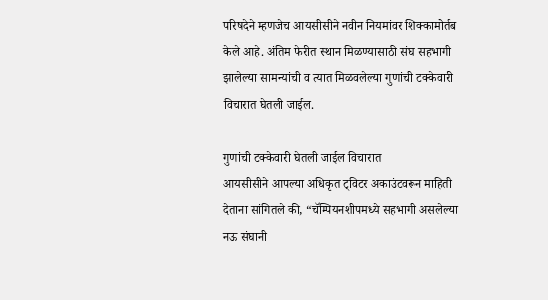परिषदेने म्हणजेच आयसीसीने नवीन नियमांवर शिक्कामोर्तब केले आहे. अंतिम फेरीत स्थान मिळण्यासाठी संघ सहभागी झालेल्या सामन्यांची व‌ त्यात मिळवलेल्या गुणांची टक्केवारी विचारात घेतली जाईल.

गुणांची टक्केवारी घेतली जाईल विचारात
आयसीसीने आपल्या अधिकृत ट्विटर अकाउंटवरून माहिती देताना सांगितले की, “चॅम्पियनशीपमध्ये सहभागी असलेल्या नऊ संघानी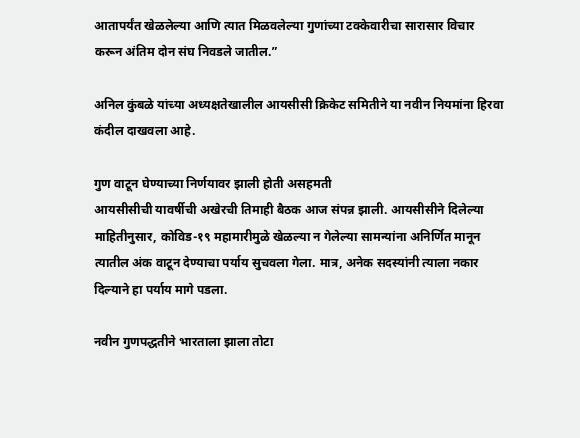आतापर्यंत खेळलेल्या आणि त्यात मिळवलेल्या गुणांच्या टक्केवारीचा सारासार विचार करून अंतिम दोन संघ निवडले जातील.”

अनिल कुंबळे यांच्या अध्यक्षतेखालील आयसीसी क्रिकेट समितीने या नवीन नियमांना हिरवा कंदील दाखवला आहे.

गुण वाटून घेण्याच्या निर्णयावर झाली होती असहमती
आयसीसीची यावर्षीची अखेरची तिमाही बैठक आज संपन्न झाली. आयसीसीने दिलेल्या माहितीनुसार, कोविड-१९ महामारीमुळे खेळल्या न गेलेल्या सामन्यांना अनिर्णित मानून त्यातील अंक वाटून देण्याचा पर्याय सुचवला गेला. मात्र, अनेक सदस्यांनी त्याला नकार दिल्याने हा पर्याय मागे पडला.

नवीन गुणपद्धतीने भारताला झाला तोटा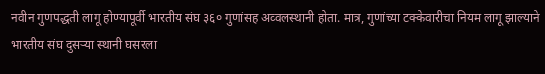नवीन गुणपद्धती लागू होण्यापूर्वी भारतीय संघ ३६० गुणांसह अव्वलस्थानी होता. मात्र, गुणांच्या टक्केवारीचा नियम लागू झाल्याने भारतीय संघ दुसऱ्या स्थानी घसरला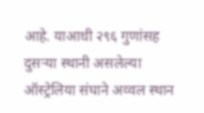आहे. याआधी २९६ गुणांसह दुसऱ्या स्थानी असलेल्या ऑस्ट्रेलिया संघाने अव्वल स्थान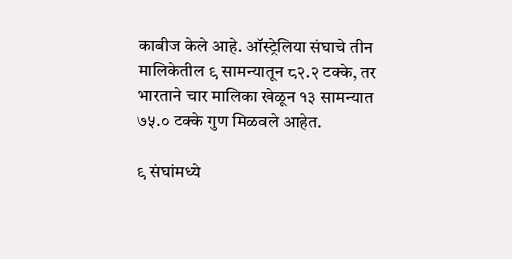काबीज केले आहे. ऑस्ट्रेलिया संघाचे तीन मालिकेतील ९ सामन्यातून ८२.२ टक्के, तर भारताने चार मालिका खेळून १३ सामन्यात ७५.० टक्के गुण मिळवले आहेत.

९ संघांमध्ये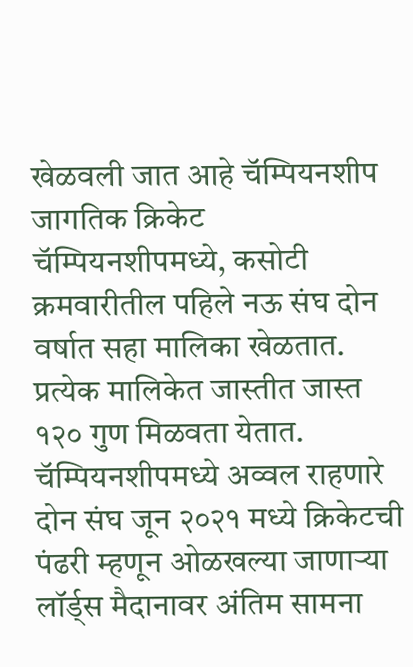खेळवली जात आहे चॅम्पियनशीप
जागतिक क्रिकेट चॅम्पियनशीपमध्ये, कसोटी क्रमवारीतील पहिले नऊ संघ दोन वर्षात सहा मालिका खेळतात. प्रत्येक मालिकेत जास्तीत जास्त १२० गुण मिळवता येतात. चॅम्पियनशीपमध्ये अव्वल राहणारे दोन संघ जून २०२१ मध्ये क्रिकेटची पंढरी म्हणून ओळखल्या जाणाऱ्या लॉर्ड्स मैदानावर अंतिम सामना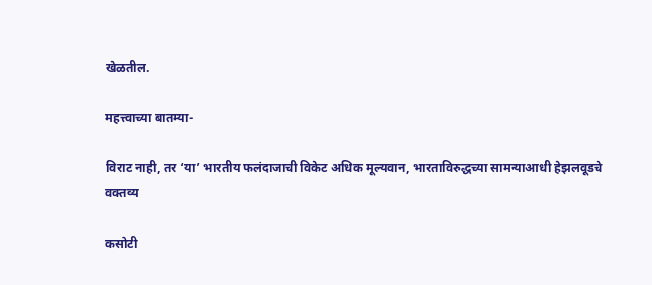खेळतील.

महत्त्वाच्या बातम्या-

विराट नाही, तर ‘या’ भारतीय फलंदाजाची विकेट अधिक मूल्यवान, भारताविरुद्धच्या सामन्याआधी हेझलवूडचे वक्तव्य

कसोटी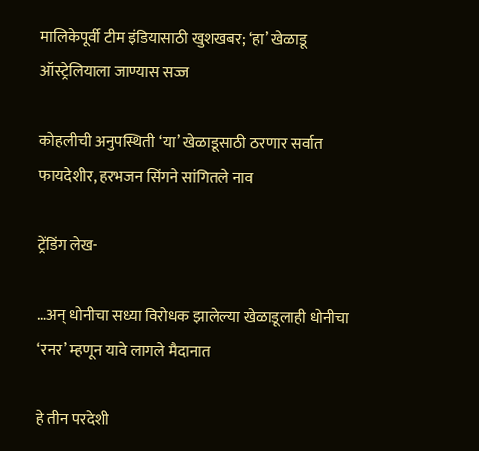मालिकेपूर्वी टीम इंडियासाठी खुशखबर; ‘हा’ खेळाडू ऑस्ट्रेलियाला जाण्यास सज्ज

कोहलीची अनुपस्थिती ‘या’ खेळाडूसाठी ठरणार सर्वात फायदेशीर, हरभजन सिंगने सांगितले नाव

ट्रेंडिंग लेख-

…अन् धोनीचा सध्या विरोधक झालेल्या खेळाडूलाही धोनीचा ‘रनर’ म्हणून यावे लागले मैदानात

हे तीन परदेशी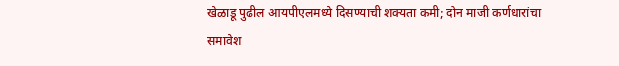खेळाडू पुढील आयपीएलमध्ये दिसण्याची शक्यता कमी; दोन माजी कर्णधारांचा समावेश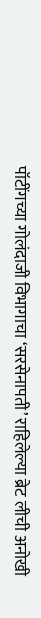पॉटींगच्या गोलंदाजी विभागाचा ‘सरसेनापती’ राहिलेल्या ब्रेट लीची अनोखी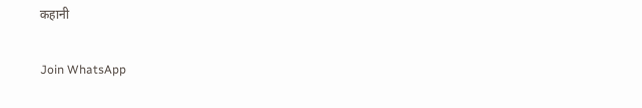कहानी

Join WhatsApp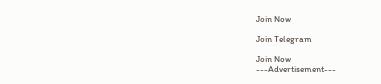Join Now

Join Telegram

Join Now
---Advertisement---